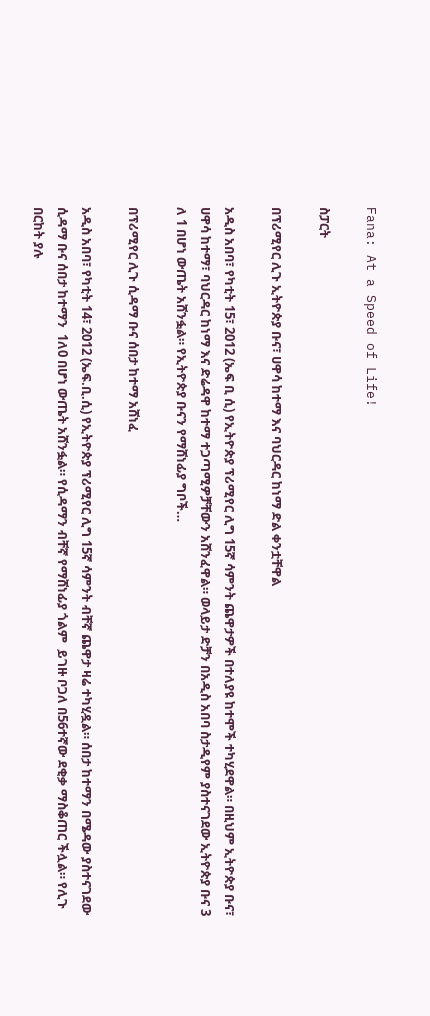Fana: At a Speed of Life!

ስፓርት

በፕሪሚየር ሊጉ ኢትዮጵያ ቡና፣ ሀዋሳ ከተማ እና ባህርዳር ከነማ ድል ቀንቷቸዋል

አዲስ አበባ፣ የካቲት 15፣ 2012 (ኤፍ ቢ ሲ) የኢትዮጵያ ፕሪሚየር ሊግ 15ኛ ሳምንት ጨዋታዎች በተለያዩ ከተሞች ተካሂደዋል። በዚህም ኢትዮጵያ ቡና፣ ሀዋሳ ከተማ፣ ባህርዳር ከነማ እና ድሬዳዋ ከተማ ተጋጣሚዎቻቸውን አሸንፈዋል። ወላይታ ድቻን በአዲስ አበባ ስታዲየም ያስተናገደው ኢትዮጵያ ቡና 3 ለ 1 በሆነ ውጤት አሸንፏል። የኢትዮጵያ ቡናን የማሸነፊያ ግቦች…

በፕሪሚየር ሊጉ ሲዳማ ቡና ሰበታ ከተማ አሸነፈ

አዲስ አበባ፣ የካቲት 14፣ 2012 (ኤፍ.ቢ.ሲ) የኢትዮጵያ ፕሪሚየር ሊግ 15ኛ ሳምንት ብቸኛ ጨዋታ ዛሬ ተካሂዷል። ሰበታ ከተማን በሜዳው ያስተናገደው  ሲዳማ ቡና ሰበታ ከተማን  1ለ0 በሆነ ውጤት አሸንፏል። የሲዳማን ብቸኛ የማሸነፊያ ጎልም  ይገዙ ቦጋለ በ56ተኛው ደቂቃ ማስቆጠር ችሏል። የሊጉ በርከት ያሉ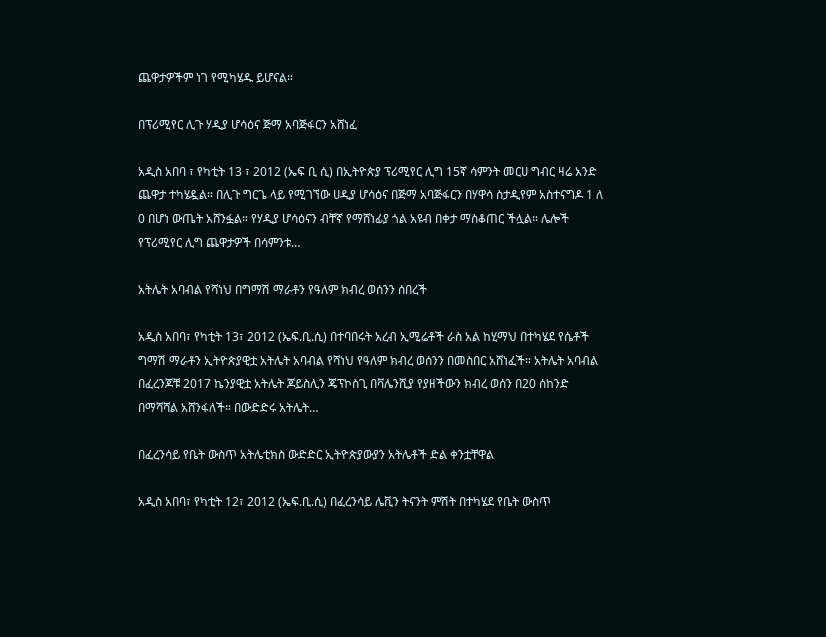ጨዋታዎችም ነገ የሚካሄዱ ይሆናል።

በፕሪሚየር ሊጉ ሃዲያ ሆሳዕና ጅማ አባጅፋርን አሸነፈ

አዲስ አበባ ፣ የካቲት 13 ፣ 2012 (ኤፍ ቢ ሲ) በኢትዮጵያ ፕሪሚየር ሊግ 15ኛ ሳምንት መርሀ ግብር ዛሬ አንድ ጨዋታ ተካሄዷል። በሊጉ ግርጌ ላይ የሚገኘው ሀዲያ ሆሳዕና በጅማ አባጅፋርን በሃዋሳ ስታዲየም አስተናግዶ 1 ለ 0 በሆነ ውጤት አሸንፏል። የሃዲያ ሆሳዕናን ብቸኛ የማሸነፊያ ጎል አዩብ በቀታ ማስቆጠር ችሏል። ሌሎች የፕሪሚየር ሊግ ጨዋታዎች በሳምንቱ…

አትሌት አባብል የሻነህ በግማሽ ማራቶን የዓለም ክብረ ወሰንን ሰበረች

አዲስ አበባ፣ የካቲት 13፣ 2012 (ኤፍ.ቢ.ሲ) በተባበሩት አረብ ኢሚሬቶች ራስ አል ከሂማህ በተካሄደ የሴቶች ግማሽ ማራቶን ኢትዮጵያዊቷ አትሌት አባብል የሻነህ የዓለም ክብረ ወሰንን በመስበር አሸነፈች። አትሌት አባብል በፈረንጆቹ 2017 ኬንያዊቷ አትሌት ጆይስሊን ጄፕኮስጊ በቫሌንሺያ የያዘችውን ክብረ ወሰን በ20 ሰከንድ በማሻሻል አሸንፋለች። በውድድሩ አትሌት…

በፈረንሳይ የቤት ውስጥ አትሌቲክስ ውድድር ኢትዮጵያውያን አትሌቶች ድል ቀንቷቸዋል

አዲስ አበባ፣ የካቲት 12፣ 2012 (ኤፍ.ቢ.ሲ) በፈረንሳይ ሌቪን ትናንት ምሽት በተካሄደ የቤት ውስጥ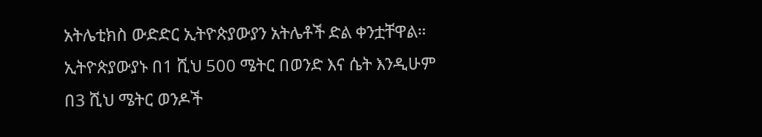አትሌቲክስ ውድድር ኢትዮጵያውያን አትሌቶች ድል ቀንቷቸዋል። ኢትዮጵያውያኑ በ1 ሺህ 500 ሜትር በወንድ እና ሴት እንዲሁም በ3 ሺህ ሜትር ወንዶች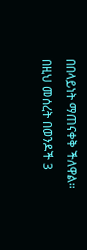በበላይነት ማጠናቀቅ ችለዋል። በዚህ መሰረት በወንዶች 3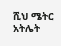ሺህ ሜትር አትሌት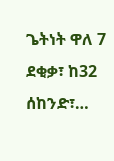ጌትነት ዋለ 7 ደቂቃ፣ ከ32 ሰከንድ፣…